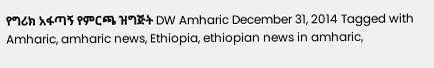የግሪክ አፋጣኝ የምርጫ ዝግጅት DW Amharic December 31, 2014 Tagged with Amharic, amharic news, Ethiopia, ethiopian news in amharic,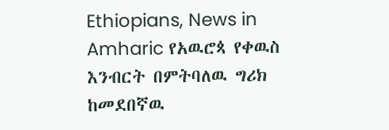Ethiopians, News in Amharic የአዉሮጳ የቀዉስ እንብርት በምትባለዉ ግሪክ ከመደበኛዉ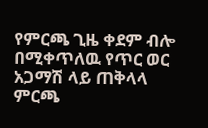የምርጫ ጊዜ ቀደም ብሎ በሚቀጥለዉ የጥር ወር አጋማሽ ላይ ጠቅላላ ምርጫ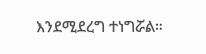እንደሚደረግ ተነግሯል።